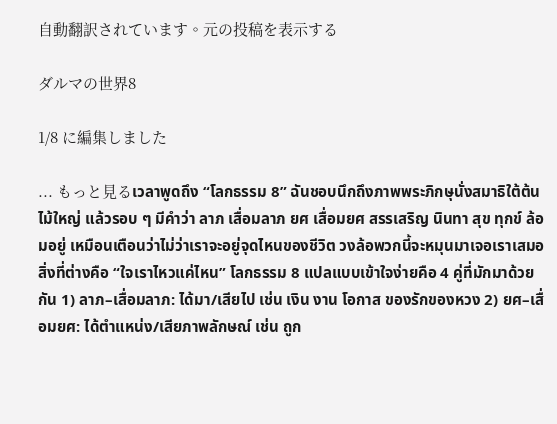自動翻訳されています。元の投稿を表示する

ダルマの世界8

1/8 に編集しました

... もっと見るเวลาพูดถึง “โลกธรรม 8” ฉันชอบนึกถึงภาพพระภิกษุนั่งสมาธิใต้ต้นไม้ใหญ่ แล้วรอบ ๆ มีคำว่า ลาภ เสื่อมลาภ ยศ เสื่อมยศ สรรเสริญ นินทา สุข ทุกข์ ล้อมอยู่ เหมือนเตือนว่าไม่ว่าเราจะอยู่จุดไหนของชีวิต วงล้อพวกนี้จะหมุนมาเจอเราเสมอ สิ่งที่ต่างคือ “ใจเราไหวแค่ไหน” โลกธรรม 8 แปลแบบเข้าใจง่ายคือ 4 คู่ที่มักมาด้วยกัน 1) ลาภ–เสื่อมลาภ: ได้มา/เสียไป เช่น เงิน งาน โอกาส ของรักของหวง 2) ยศ–เสื่อมยศ: ได้ตำแหน่ง/เสียภาพลักษณ์ เช่น ถูก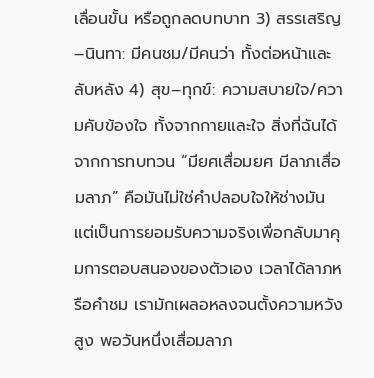เลื่อนขั้น หรือถูกลดบทบาท 3) สรรเสริญ–นินทา: มีคนชม/มีคนว่า ทั้งต่อหน้าและลับหลัง 4) สุข–ทุกข์: ความสบายใจ/ความคับข้องใจ ทั้งจากกายและใจ สิ่งที่ฉันได้จากการทบทวน “มียศเสื่อมยศ มีลาภเสื่อมลาภ” คือมันไม่ใช่คำปลอบใจให้ช่างมัน แต่เป็นการยอมรับความจริงเพื่อกลับมาคุมการตอบสนองของตัวเอง เวลาได้ลาภหรือคำชม เรามักเผลอหลงจนตั้งความหวังสูง พอวันหนึ่งเสื่อมลาภ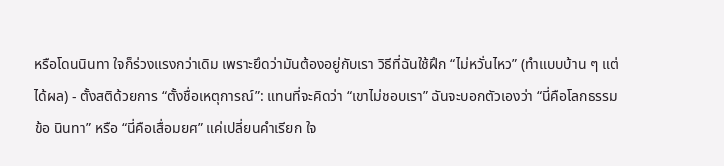หรือโดนนินทา ใจก็ร่วงแรงกว่าเดิม เพราะยึดว่ามันต้องอยู่กับเรา วิธีที่ฉันใช้ฝึก “ไม่หวั่นไหว” (ทำแบบบ้าน ๆ แต่ได้ผล) - ตั้งสติด้วยการ “ตั้งชื่อเหตุการณ์”: แทนที่จะคิดว่า “เขาไม่ชอบเรา” ฉันจะบอกตัวเองว่า “นี่คือโลกธรรมข้อ นินทา” หรือ “นี่คือเสื่อมยศ” แค่เปลี่ยนคำเรียก ใจ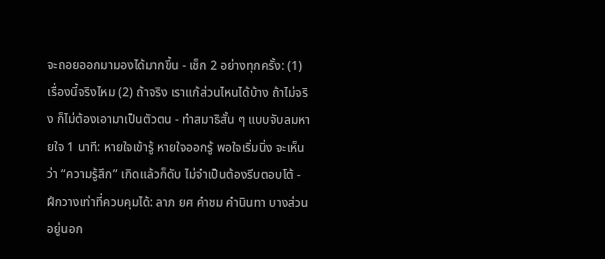จะถอยออกมามองได้มากขึ้น - เช็ก 2 อย่างทุกครั้ง: (1) เรื่องนี้จริงไหม (2) ถ้าจริง เราแก้ส่วนไหนได้บ้าง ถ้าไม่จริง ก็ไม่ต้องเอามาเป็นตัวตน - ทำสมาธิสั้น ๆ แบบจับลมหายใจ 1 นาที: หายใจเข้ารู้ หายใจออกรู้ พอใจเริ่มนิ่ง จะเห็นว่า “ความรู้สึก” เกิดแล้วก็ดับ ไม่จำเป็นต้องรีบตอบโต้ - ฝึกวางเท่าที่ควบคุมได้: ลาภ ยศ คำชม คำนินทา บางส่วนอยู่นอก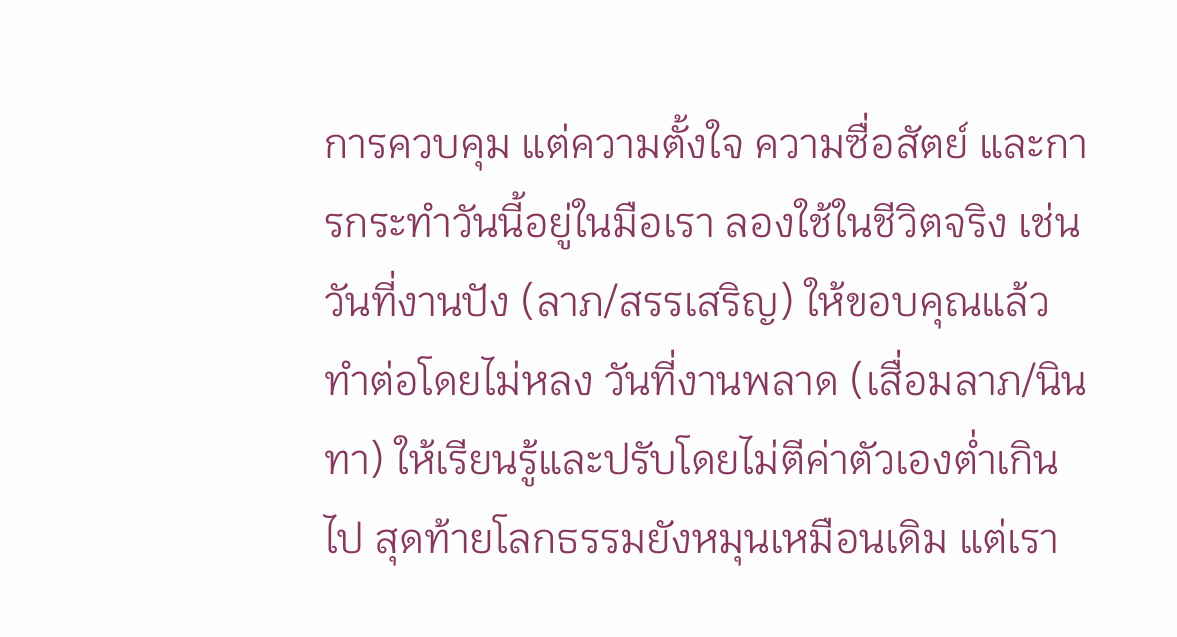การควบคุม แต่ความตั้งใจ ความซื่อสัตย์ และการกระทำวันนี้อยู่ในมือเรา ลองใช้ในชีวิตจริง เช่น วันที่งานปัง (ลาภ/สรรเสริญ) ให้ขอบคุณแล้วทำต่อโดยไม่หลง วันที่งานพลาด (เสื่อมลาภ/นินทา) ให้เรียนรู้และปรับโดยไม่ตีค่าตัวเองต่ำเกินไป สุดท้ายโลกธรรมยังหมุนเหมือนเดิม แต่เรา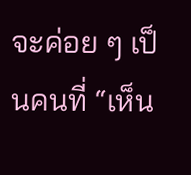จะค่อย ๆ เป็นคนที่ “เห็น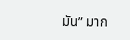มัน” มาก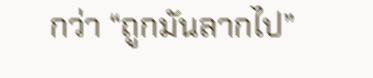กว่า “ถูกมันลากไป”